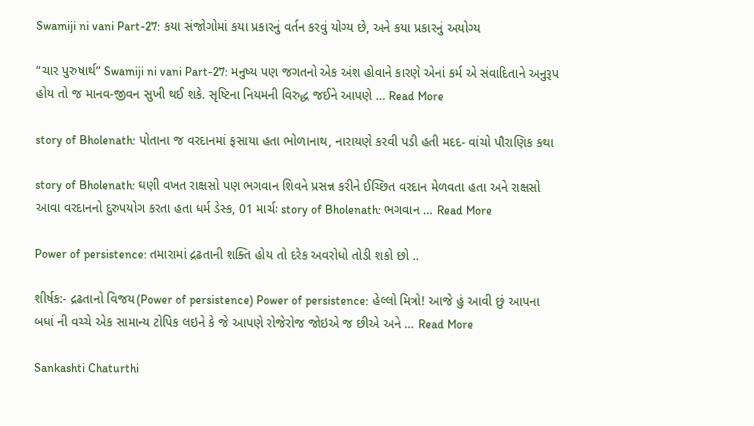Swamiji ni vani Part-27: કયા સંજોગોમાં કયા પ્રકારનું વર્તન કરવું યોગ્ય છે, અને કયા પ્રકારનું અયોગ્ય

“ચાર પુરુષાર્થ” Swamiji ni vani Part-27: મનુષ્ય પણ જગતનો એક અંશ હોવાને કારણે એનાં કર્મ એ સંવાદિતાને અનુરૂપ હોય તો જ માનવ-જીવન સુખી થઈ શકે. સૃષ્ટિના નિયમની વિરુદ્ધ જઈને આપણે … Read More

story of Bholenath: પોતાના જ વરદાનમાં ફસાયા હતા ભોળાનાથ, નારાયણે કરવી પડી હતી મદદ- વાંચો પૌરાણિક કથા

story of Bholenath: ઘણી વખત રાક્ષસો પણ ભગવાન શિવને પ્રસન્ન કરીને ઈચ્છિત વરદાન મેળવતા હતા અને રાક્ષસો આવા વરદાનનો દુરુપયોગ કરતા હતા ધર્મ ડેસ્ક, 01 માર્ચઃ story of Bholenath: ભગવાન … Read More

Power of persistence: તમારામાં દ્રઢતાની શક્તિ હોય તો દરેક અવરોધો તોડી શકો છો ..

શીર્ષક:- દ્રઢતાનો વિજય(Power of persistence) Power of persistence: હેલ્લો મિત્રો! આજે હું આવી છું આપના બધાં ની વચ્ચે એક સામાન્ય ટોપિક લઇને કે જે આપણે રોજેરોજ જોઇએ જ છીએ અને … Read More

Sankashti Chaturthi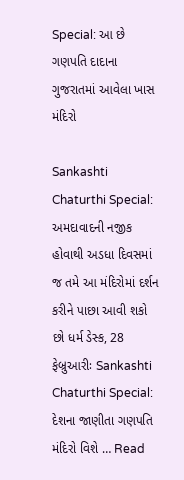Special: આ છે ગણપતિ દાદાના ગુજરાતમાં આવેલા ખાસ મંદિરો

Sankashti Chaturthi Special: અમદાવાદની નજીક હોવાથી અડધા દિવસમાં જ તમે આ મંદિરોમાં દર્શન કરીને પાછા આવી શકો છો ધર્મ ડેસ્ક, 28 ફેબ્રુઆરીઃ Sankashti Chaturthi Special: દેશના જાણીતા ગણપતિ મંદિરો વિશે … Read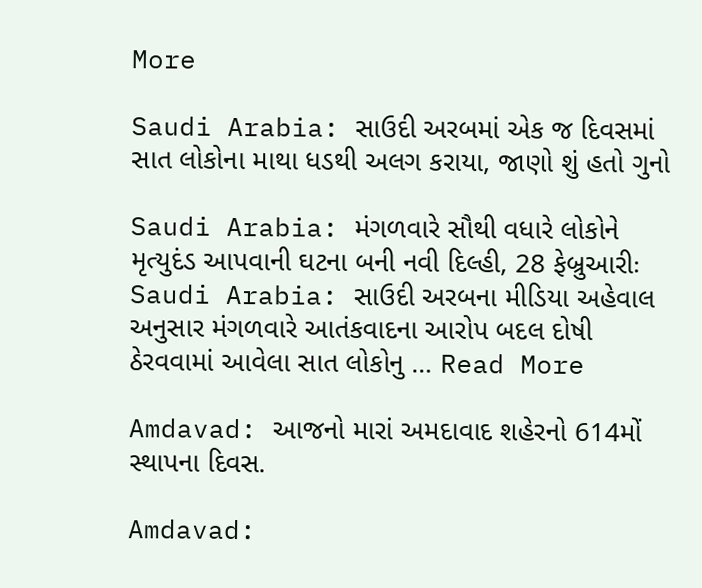More

Saudi Arabia: સાઉદી અરબમાં એક જ દિવસમાં સાત લોકોના માથા ધડથી અલગ કરાયા, જાણો શું હતો ગુનો

Saudi Arabia: મંગળવારે સૌથી વધારે લોકોને મૃત્યુદંડ આપવાની ઘટના બની નવી દિલ્હી, 28 ફેબ્રુઆરીઃ Saudi Arabia: સાઉદી અરબના મીડિયા અહેવાલ અનુસાર મંગળવારે આતંકવાદના આરોપ બદલ દોષી ઠેરવવામાં આવેલા સાત લોકોનુ … Read More

Amdavad: આજનો મારાં અમદાવાદ શહેરનો 614મોં સ્થાપના દિવસ.

Amdavad: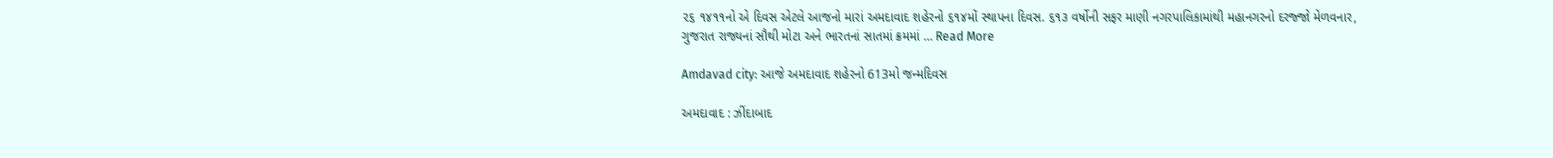૨૬ ૧૪૧૧નો એ દિવસ એટલે આજનો મારાં અમદાવાદ શહેરનો ૬૧૪મોં સ્થાપના દિવસ. ૬૧૩ વર્ષોની સફર માણી નગરપાલિકામાંથી મહાનગરનો દરજ્જો મેળવનાર, ગુજરાત રાજ્યનાં સૌથી મોટા અને ભારતનાં સાતમાં ક્રમમાં … Read More

Amdavad city: આજે અમદાવાદ શહેરનો 613મો જન્મદિવસ

અમદાવાદ : ઝીંદાબાદ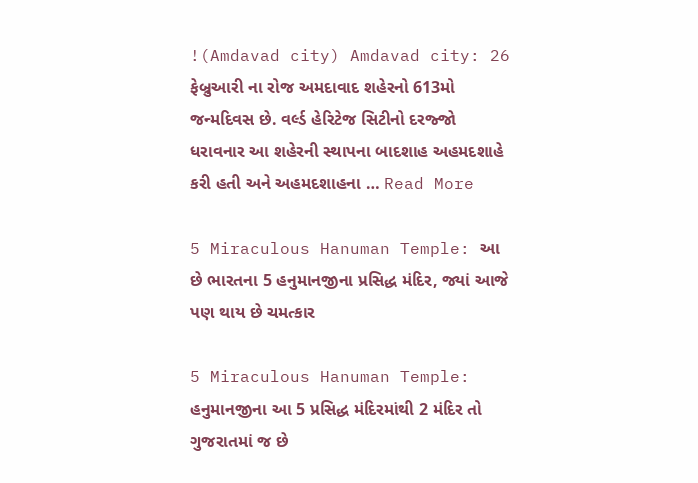!(Amdavad city) Amdavad city: 26 ફેબ્રુઆરી ના રોજ અમદાવાદ શહેરનો 613મો જન્મદિવસ છે. વર્લ્ડ હેરિટેજ સિટીનો દરજ્જો ધરાવનાર આ શહેરની સ્થાપના બાદશાહ અહમદશાહે કરી હતી અને અહમદશાહના … Read More

5 Miraculous Hanuman Temple: આ છે ભારતના 5 હનુમાનજીના પ્રસિદ્ધ મંદિર, જ્યાં આજે પણ થાય છે ચમત્કાર

5 Miraculous Hanuman Temple: હનુમાનજીના આ 5 પ્રસિદ્ધ મંદિરમાંથી 2 મંદિર તો ગુજરાતમાં જ છે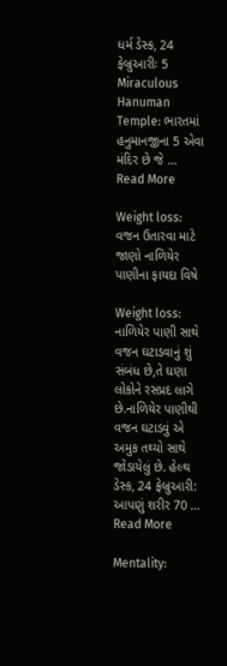ધર્મ ડેસ્ક, 24 ફેબ્રુઆરીઃ 5 Miraculous Hanuman Temple: ભારતમાં હનુમાનજીના 5 એવા મંદિર છે જે … Read More

Weight loss: વજન ઉતારવા માટે જાણો નાળિયેર પાણીના ફાયદા વિષે

Weight loss: નાળિયેર પાણી સાથે વજન ઘટાડવાનું શું સંબંધ છે,તે ઘણા લોકોને રસપ્રદ લાગે છે.નાળિયેર પાણીથી વજન ઘટાડવું એ અમુક તથ્યો સાથે જોડાયેલું છે. હેલ્થ ડેસ્ક, 24 ફેબ્રુઆરી: આપણું શરીર 70 … Read More

Mentality: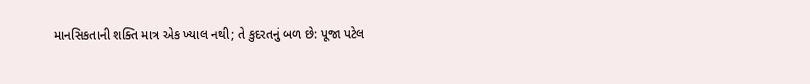માનસિકતાની શક્તિ માત્ર એક ખ્યાલ નથી; તે કુદરતનું બળ છે: પૂજા પટેલ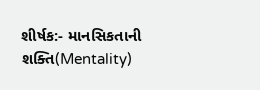શીર્ષક:- માનસિકતાની શક્તિ(Mentality)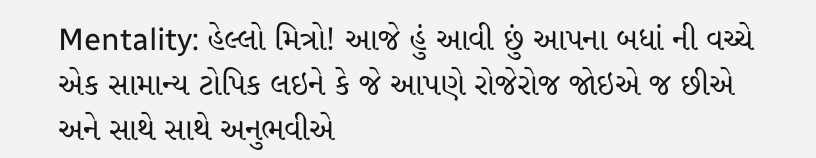Mentality: હેલ્લો મિત્રો! આજે હું આવી છું આપના બધાં ની વચ્ચે એક સામાન્ય ટોપિક લઇને કે જે આપણે રોજેરોજ જોઇએ જ છીએ અને સાથે સાથે અનુભવીએ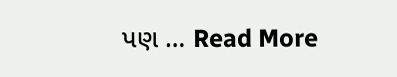પણ … Read More